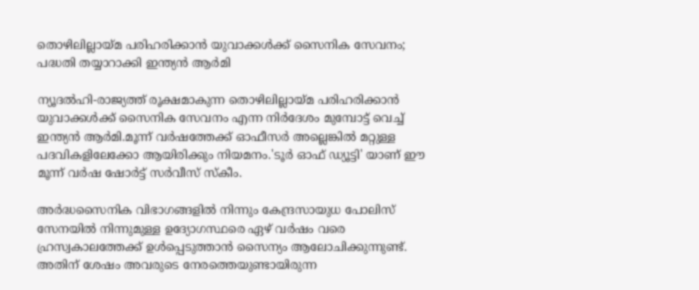തൊഴിലില്ലായ്മ പരിഹരിക്കാന്‍ യുവാക്കള്‍ക്ക് സൈനിക സേവനം; പദ്ധതി തയ്യാറാക്കി ഇന്ത്യന്‍ ആര്‍മി

ന്യൂദല്‍ഹി-രാജ്യത്ത് രൂക്ഷമാകുന്ന തൊഴിലില്ലായ്മ പരിഹരിക്കാന്‍ യുവാക്കള്‍ക്ക് സൈനിക സേവനം എന്ന നിര്‍ദേശം മുമ്പോട്ട് വെച്ച് ഇന്ത്യന്‍ ആര്‍മി.മൂന്ന് വര്‍ഷത്തേക്ക് ഓഫീസര്‍ അല്ലെങ്കില്‍ മറ്റുള്ള പദവികളിലേക്കോ ആയിരിക്കും നിയമനം.'ടൂര്‍ ഓഫ് ഡ്യൂട്ടി' യാണ് ഈ മൂന്ന് വര്‍ഷ ഷോര്‍ട്ട് സര്‍വീസ് സ്‌കീം.

അര്‍ദ്ധസൈനിക വിഭാഗങ്ങളില്‍ നിന്നും കേന്ദ്രസായുധ പോലിസ് സേനയില്‍ നിന്നുമുള്ള ഉദ്യോഗസ്ഥരെ ഏഴ് വര്‍ഷം വരെ ഹ്രസ്വകാലത്തേക്ക് ഉള്‍പ്പെടുത്താന്‍ സൈന്യം ആലോചിക്കുന്നുണ്ട്. അതിന് ശേഷം അവരുടെ നേരത്തെയുണ്ടായിരുന്ന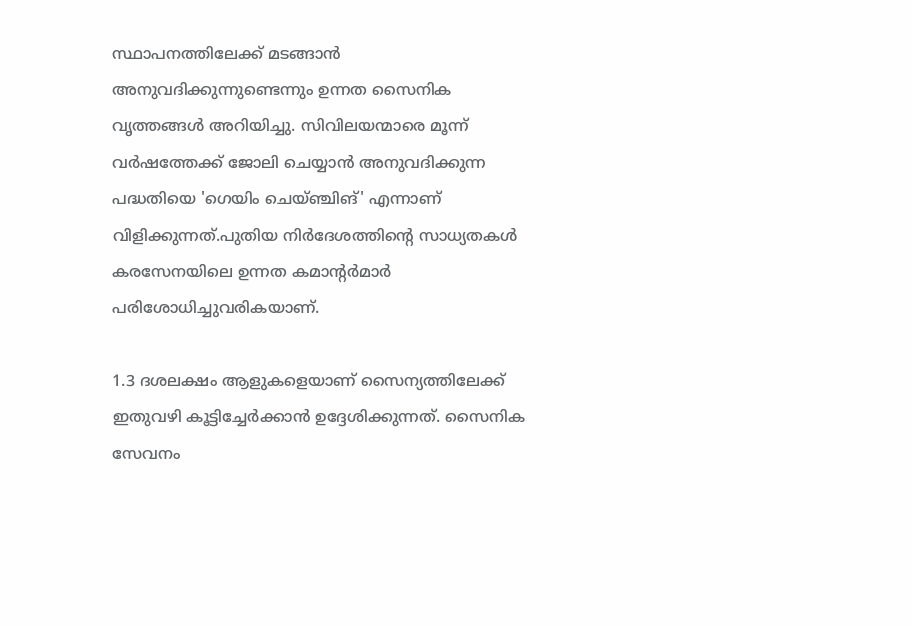സ്ഥാപനത്തിലേക്ക് മടങ്ങാന്‍ അനുവദിക്കുന്നുണ്ടെന്നും ഉന്നത സൈനിക വൃത്തങ്ങള്‍ അറിയിച്ചു. സിവിലയന്മാരെ മൂന്ന് വര്‍ഷത്തേക്ക് ജോലി ചെയ്യാന്‍ അനുവദിക്കുന്ന പദ്ധതിയെ 'ഗെയിം ചെയ്ഞ്ചിങ്' എന്നാണ് വിളിക്കുന്നത്.പുതിയ നിര്‍ദേശത്തിന്റെ സാധ്യതകള്‍  കരസേനയിലെ ഉന്നത കമാന്റര്‍മാര്‍ പരിശോധിച്ചുവരികയാണ്.

1.3 ദശലക്ഷം ആളുകളെയാണ് സൈന്യത്തിലേക്ക് ഇതുവഴി കൂട്ടിച്ചേര്‍ക്കാന്‍ ഉദ്ദേശിക്കുന്നത്. സൈനിക സേവനം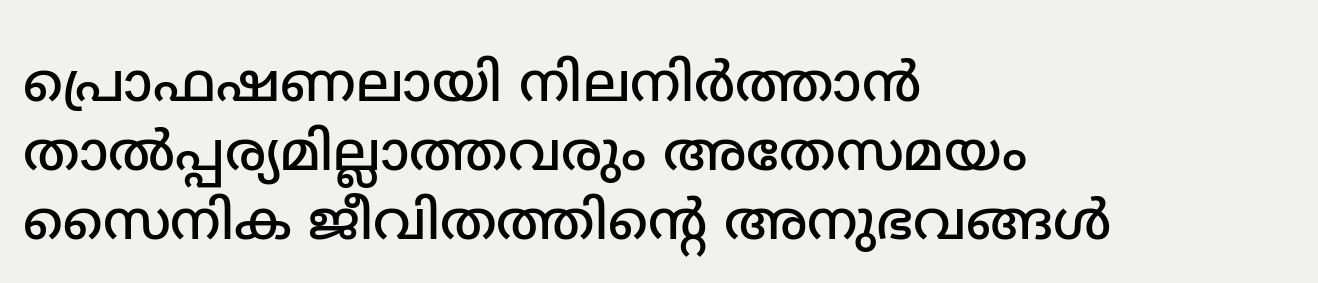പ്രൊഫഷണലായി നിലനിര്‍ത്താന്‍ താല്‍പ്പര്യമില്ലാത്തവരും അതേസമയം സൈനിക ജീവിതത്തിന്റെ അനുഭവങ്ങള്‍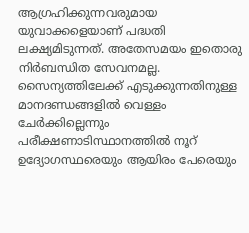ആഗ്രഹിക്കുന്നവരുമായ യുവാക്കളെയാണ് പദ്ധതി ലക്ഷ്യമിടുന്നത്. അതേസമയം ഇതൊരു നിര്‍ബന്ധിത സേവനമല്ല. സൈന്യത്തിലേക്ക് എടുക്കുന്നതിനുള്ള മാനദണ്ഡങ്ങളില്‍ വെള്ളം ചേര്‍ക്കില്ലെന്നും പരീക്ഷണാടിസ്ഥാനത്തില്‍ നൂറ് ഉദ്യോഗസ്ഥരെയും ആയിരം പേരെയും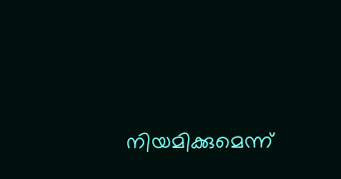നിയമിക്കുമെന്ന്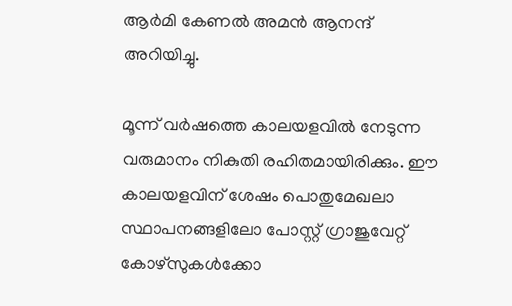ആര്‍മി കേണല്‍ അമന്‍ ആനന്ദ് അറിയിച്ചു.

മൂന്ന് വര്‍ഷത്തെ കാലയളവില്‍ നേടുന്ന വരുമാനം നികുതി രഹിതമായിരിക്കും. ഈ കാലയളവിന് ശേഷം പൊതുമേഖലാ സ്ഥാപനങ്ങളിലോ പോസ്റ്റ് ഗ്രാജുവേറ്റ് കോഴ്‌സുകള്‍ക്കോ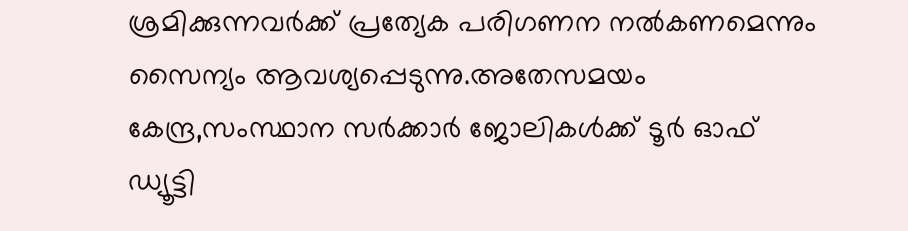ശ്രമിക്കുന്നവര്‍ക്ക് പ്രത്യേക പരിഗണന നല്‍കണമെന്നും  സൈന്യം ആവശ്യപ്പെടുന്നു.അതേസമയം കേന്ദ്ര,സംസ്ഥാന സര്‍ക്കാര്‍ ജോലികള്‍ക്ക് ടൂര്‍ ഓഫ് ഡ്യൂട്ടി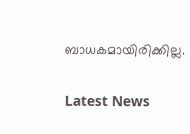ബാധകമായിരിക്കില്ല.


Latest News